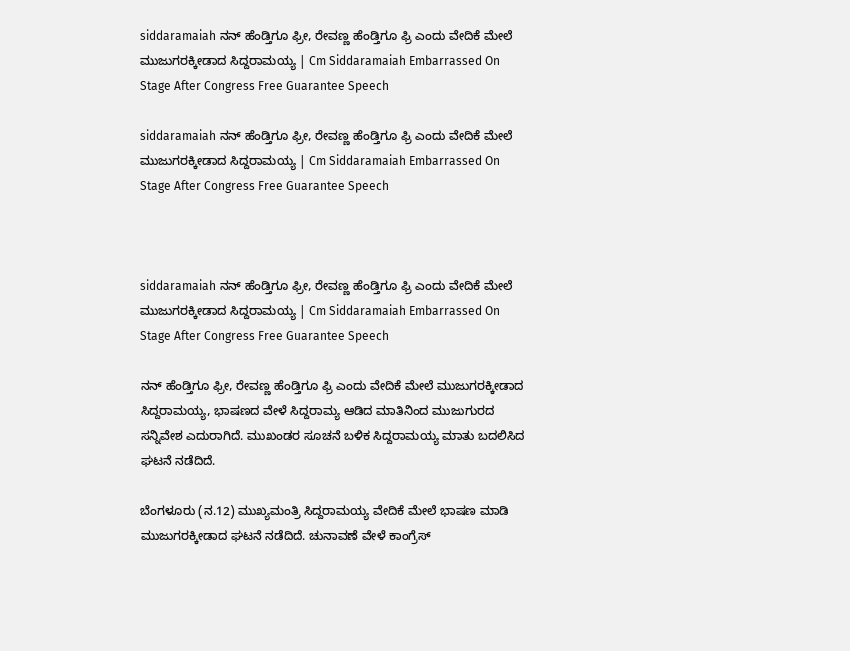siddaramaiah ನನ್ ಹೆಂಡ್ತಿಗೂ ಫ್ರೀ, ರೇವಣ್ಣ ಹೆಂಡ್ತಿಗೂ ಫ್ರಿ ಎಂದು ವೇದಿಕೆ ಮೇಲೆ ಮುಜುಗರಕ್ಕೀಡಾದ ಸಿದ್ದರಾಮಯ್ಯ | Cm Siddaramaiah Embarrassed On Stage After Congress Free Guarantee Speech

siddaramaiah ನನ್ ಹೆಂಡ್ತಿಗೂ ಫ್ರೀ, ರೇವಣ್ಣ ಹೆಂಡ್ತಿಗೂ ಫ್ರಿ ಎಂದು ವೇದಿಕೆ ಮೇಲೆ ಮುಜುಗರಕ್ಕೀಡಾದ ಸಿದ್ದರಾಮಯ್ಯ | Cm Siddaramaiah Embarrassed On Stage After Congress Free Guarantee Speech



siddaramaiah ನನ್ ಹೆಂಡ್ತಿಗೂ ಫ್ರೀ, ರೇವಣ್ಣ ಹೆಂಡ್ತಿಗೂ ಫ್ರಿ ಎಂದು ವೇದಿಕೆ ಮೇಲೆ ಮುಜುಗರಕ್ಕೀಡಾದ ಸಿದ್ದರಾಮಯ್ಯ | Cm Siddaramaiah Embarrassed On Stage After Congress Free Guarantee Speech

ನನ್ ಹೆಂಡ್ತಿಗೂ ಫ್ರೀ, ರೇವಣ್ಣ ಹೆಂಡ್ತಿಗೂ ಫ್ರಿ ಎಂದು ವೇದಿಕೆ ಮೇಲೆ ಮುಜುಗರಕ್ಕೀಡಾದ ಸಿದ್ದರಾಮಯ್ಯ, ಭಾಷಣದ ವೇಳೆ ಸಿದ್ದರಾಮ್ಯ ಆಡಿದ ಮಾತಿನಿಂದ ಮುಜುಗುರದ ಸನ್ನಿವೇಶ ಎದುರಾಗಿದೆ. ಮುಖಂಡರ ಸೂಚನೆ ಬಳಿಕ ಸಿದ್ದರಾಮಯ್ಯ ಮಾತು ಬದಲಿಸಿದ ಘಟನೆ ನಡೆದಿದೆ.

ಬೆಂಗಳೂರು (ನ.12) ಮುಖ್ಯಮಂತ್ರಿ ಸಿದ್ದರಾಮಯ್ಯ ವೇದಿಕೆ ಮೇಲೆ ಭಾಷಣ ಮಾಡಿ ಮುಜುಗರಕ್ಕೀಡಾದ ಘಟನೆ ನಡೆದಿದೆ. ಚುನಾವಣೆ ವೇಳೆ ಕಾಂಗ್ರೆಸ್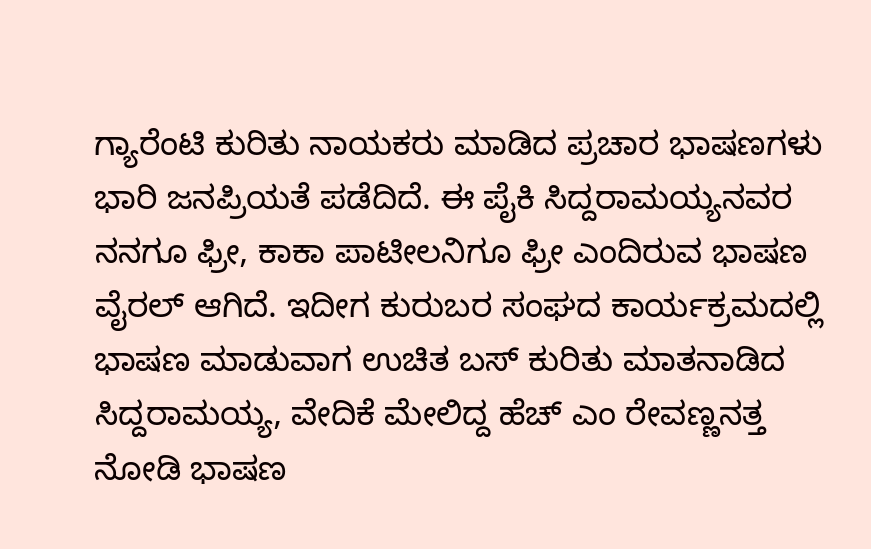ಗ್ಯಾರೆಂಟಿ ಕುರಿತು ನಾಯಕರು ಮಾಡಿದ ಪ್ರಚಾರ ಭಾಷಣಗಳು ಭಾರಿ ಜನಪ್ರಿಯತೆ ಪಡೆದಿದೆ. ಈ ಪೈಕಿ ಸಿದ್ದರಾಮಯ್ಯನವರ ನನಗೂ ಫ್ರೀ, ಕಾಕಾ ಪಾಟೀಲನಿಗೂ ಫ್ರೀ ಎಂದಿರುವ ಭಾಷಣ ವೈರಲ್ ಆಗಿದೆ. ಇದೀಗ ಕುರುಬರ ಸಂಘದ ಕಾರ್ಯಕ್ರಮದಲ್ಲಿ ಭಾಷಣ ಮಾಡುವಾಗ ಉಚಿತ ಬಸ್ ಕುರಿತು ಮಾತನಾಡಿದ ಸಿದ್ದರಾಮಯ್ಯ, ವೇದಿಕೆ ಮೇಲಿದ್ದ ಹೆಚ್ ಎಂ ರೇವಣ್ಣನತ್ತ ನೋಡಿ ಭಾಷಣ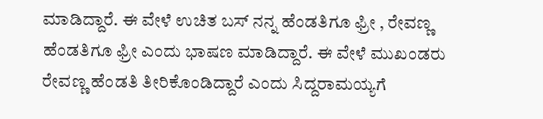ಮಾಡಿದ್ದಾರೆ. ಈ ವೇಳೆ ಉಚಿತ ಬಸ್ ನನ್ನ ಹೆಂಡತಿಗೂ ಫ್ರೀ , ರೇವಣ್ಣ ಹೆಂಡತಿಗೂ ಫ್ರೀ ಎಂದು ಭಾಷಣ ಮಾಡಿದ್ದಾರೆ. ಈ ವೇಳೆ ಮುಖಂಡರು ರೇವಣ್ಣ ಹೆಂಡತಿ ತೀರಿಕೊಂಡಿದ್ದಾರೆ ಎಂದು ಸಿದ್ದರಾಮಯ್ಯಗೆ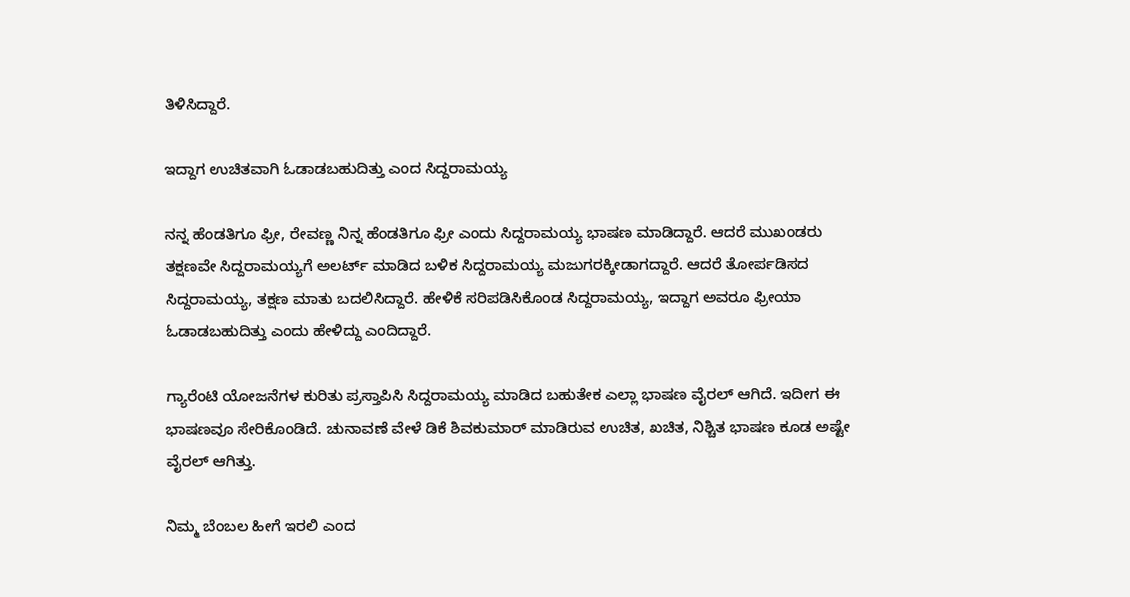ತಿಳಿಸಿದ್ದಾರೆ.

ಇದ್ದಾಗ ಉಚಿತವಾಗಿ ಓಡಾಡಬಹುದಿತ್ತು ಎಂದ ಸಿದ್ದರಾಮಯ್ಯ

ನನ್ನ ಹೆಂಡತಿಗೂ ಫ್ರೀ, ರೇವಣ್ಣ ನಿನ್ನ ಹೆಂಡತಿಗೂ ಫ್ರೀ ಎಂದು ಸಿದ್ದರಾಮಯ್ಯ ಭಾಷಣ ಮಾಡಿದ್ದಾರೆ. ಆದರೆ ಮುಖಂಡರು ತಕ್ಷಣವೇ ಸಿದ್ದರಾಮಯ್ಯಗೆ ಅಲರ್ಟ್ ಮಾಡಿದ ಬಳಿಕ ಸಿದ್ದರಾಮಯ್ಯ ಮಜುಗರಕ್ಕೀಡಾಗದ್ದಾರೆ. ಆದರೆ ತೋರ್ಪಡಿಸದ ಸಿದ್ದರಾಮಯ್ಯ, ತಕ್ಷಣ ಮಾತು ಬದಲಿಸಿದ್ದಾರೆ. ಹೇಳಿಕೆ ಸರಿಪಡಿಸಿಕೊಂಡ ಸಿದ್ದರಾಮಯ್ಯ, ಇದ್ದಾಗ ಅವರೂ ಫ್ರೀಯಾ ಓಡಾಡಬಹುದಿತ್ತು ಎಂದು ಹೇಳಿದ್ದು ಎಂದಿದ್ದಾರೆ.

ಗ್ಯಾರೆಂಟಿ ಯೋಜನೆಗಳ ಕುರಿತು ಪ್ರಸ್ತಾಪಿಸಿ ಸಿದ್ದರಾಮಯ್ಯ ಮಾಡಿದ ಬಹುತೇಕ ಎಲ್ಲಾ ಭಾಷಣ ವೈರಲ್ ಆಗಿದೆ. ಇದೀಗ ಈ ಭಾಷಣವೂ ಸೇರಿಕೊಂಡಿದೆ. ಚುನಾವಣೆ ವೇಳೆ ಡಿಕೆ ಶಿವಕುಮಾರ್ ಮಾಡಿರುವ ಉಚಿತ, ಖಚಿತ, ನಿಶ್ಚಿತ ಭಾಷಣ ಕೂಡ ಅಷ್ಟೇ ವೈರಲ್ ಆಗಿತ್ತು.

ನಿಮ್ಮ ಬೆಂಬಲ ಹೀಗೆ ಇರಲಿ ಎಂದ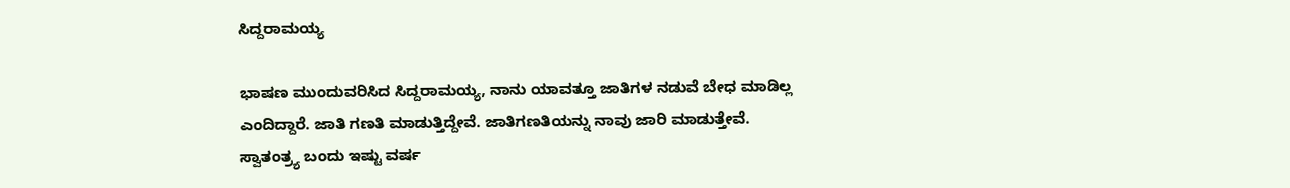ಸಿದ್ದರಾಮಯ್ಯ

ಭಾಷಣ ಮುಂದುವರಿಸಿದ ಸಿದ್ದರಾಮಯ್ಯ, ನಾನು ಯಾವತ್ತೂ ಜಾತಿಗಳ ನಡುವೆ ಬೇಧ ಮಾಡಿಲ್ಲ ಎಂದಿದ್ದಾರೆ. ಜಾತಿ ಗಣತಿ ಮಾಡುತ್ತಿದ್ದೇವೆ. ಜಾತಿಗಣತಿಯನ್ನು ನಾವು ಜಾರಿ ಮಾಡುತ್ತೇವೆ. ಸ್ವಾತಂತ್ರ್ಯ ಬಂದು ಇಷ್ಟು ವರ್ಷ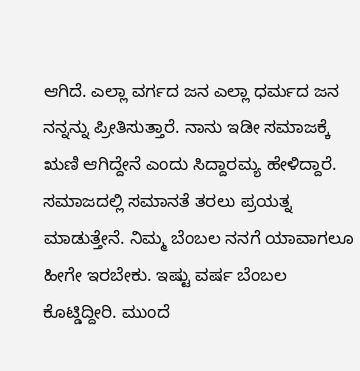ಆಗಿದೆ. ಎಲ್ಲಾ ವರ್ಗದ ಜನ ಎಲ್ಲಾ ಧರ್ಮದ ಜನ ನನ್ನನ್ನು ಪ್ರೀತಿಸುತ್ತಾರೆ. ನಾನು ಇಡೀ ಸಮಾಜಕ್ಕೆ ಋಣಿ ಆಗಿದ್ದೇನೆ ಎಂದು ಸಿದ್ದಾರಮ್ಯ ಹೇಳಿದ್ದಾರೆ. ಸಮಾಜದಲ್ಲಿ ಸಮಾನತೆ ತರಲು ಪ್ರಯತ್ನ ಮಾಡುತ್ತೇನೆ. ನಿಮ್ಮ ಬೆಂಬಲ ನನಗೆ ಯಾವಾಗಲೂ ಹೀಗೇ ಇರಬೇಕು. ಇಷ್ಟು ವರ್ಷ ಬೆಂಬಲ ಕೊಟ್ಡಿದ್ದೀರಿ. ಮುಂದೆ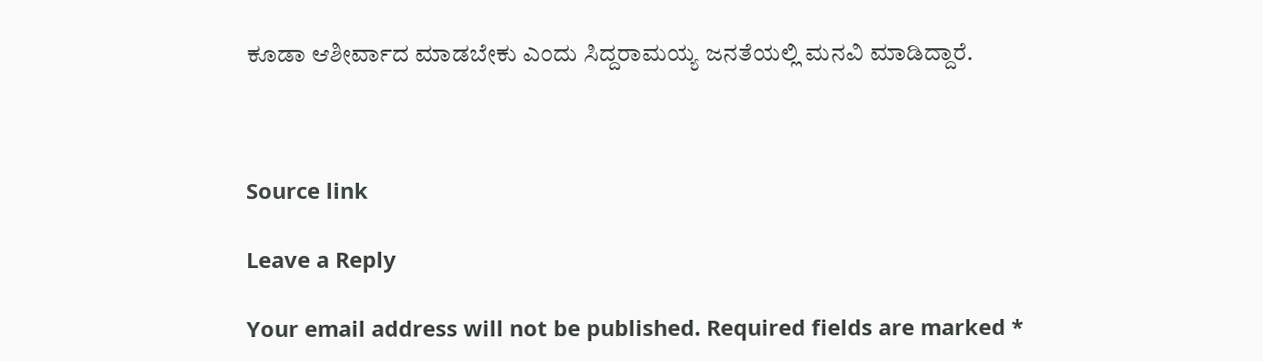ಕೂಡಾ ಆಶೀರ್ವಾದ ಮಾಡಬೇಕು ಎಂದು ಸಿದ್ದರಾಮಯ್ಯ ಜನತೆಯಲ್ಲಿ ಮನವಿ ಮಾಡಿದ್ದಾರೆ.



Source link

Leave a Reply

Your email address will not be published. Required fields are marked *